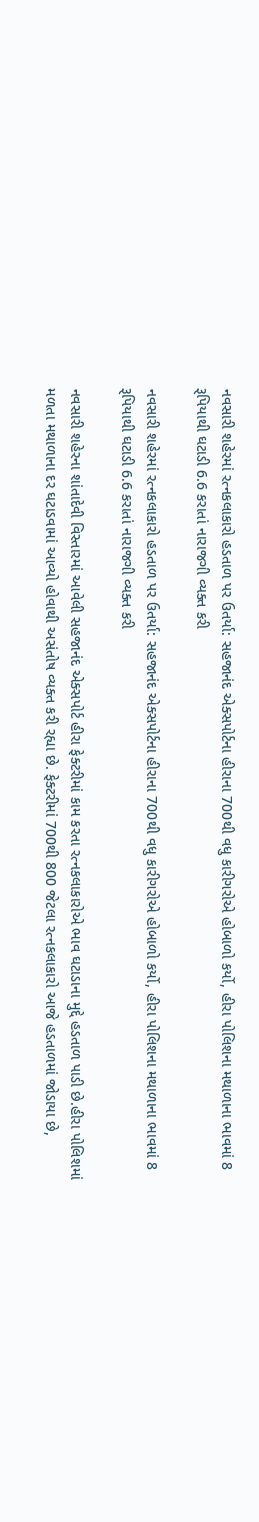નવસારી શહેરમાં રત્નકલાકારો હડતાળ પર ઉતર્યા: સહજાનંદ એક્સપોર્ટના હીરાના 700થી વધુ કારીગરોએ હોબાળો કર્યો, હીરા પોલિશના મથાળાના ભાવમાં 8 રૂપિયાથી ઘટાડી 6.6 કરાતાં નારાજગી વ્યક્ત કરી

નવસારી શહેરમાં રત્નકલાકારો હડતાળ પર ઉતર્યા: સહજાનંદ એક્સપોર્ટના હીરાના 700થી વધુ કારીગરોએ હોબાળો કર્યો, હીરા પોલિશના મથાળાના ભાવમાં 8 રૂપિયાથી ઘટાડી 6.6 કરાતાં નારાજગી વ્યક્ત કરી

નવસારી શહેરના શાંતાદેવી વિસ્તારમાં આવેલી સહજાનંદ એક્સપોર્ટ હીરા ફેક્ટરીમાં કામ કરતા રત્નકલાકારોએ ભાવ ઘટાડાના મુદ્દે હડતાળ પાડી છે.હીરા પોલિશમાં મળતા મથાળાના દર ઘટાડવામાં આવ્યો હોવાથી અસંતોષ વ્યક્ત કરી રહ્યા છે. ફેક્ટરીમાં 700થી 800 જેટલા રત્નકલાકારો આજે હડતાળમાં જોડાયા છે,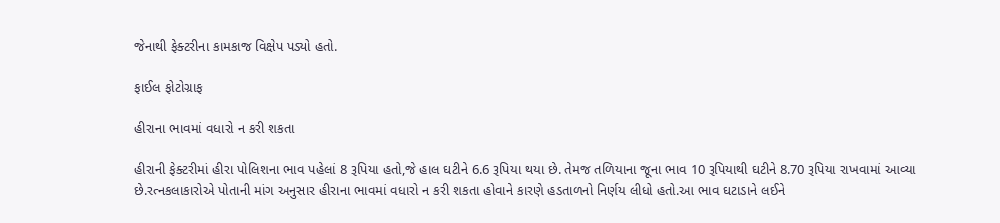જેનાથી ફેક્ટરીના કામકાજ વિક્ષેપ પડ્યો હતો.

ફાઈલ ફોટોગ્રાફ

હીરાના ભાવમાં વધારો ન કરી શકતા

હીરાની ફેક્ટરીમાં હીરા પોલિશના ભાવ પહેલાં 8 રૂપિયા હતો,જે હાલ ઘટીને 6.6 રૂપિયા થયા છે. તેમજ તળિયાના જૂના ભાવ 10 રૂપિયાથી ઘટીને 8.70 રૂપિયા રાખવામાં આવ્યા છે.રત્નકલાકારોએ પોતાની માંગ અનુસાર હીરાના ભાવમાં વધારો ન કરી શકતા હોવાને કારણે હડતાળનો નિર્ણય લીધો હતો.આ ભાવ ઘટાડાને લઈને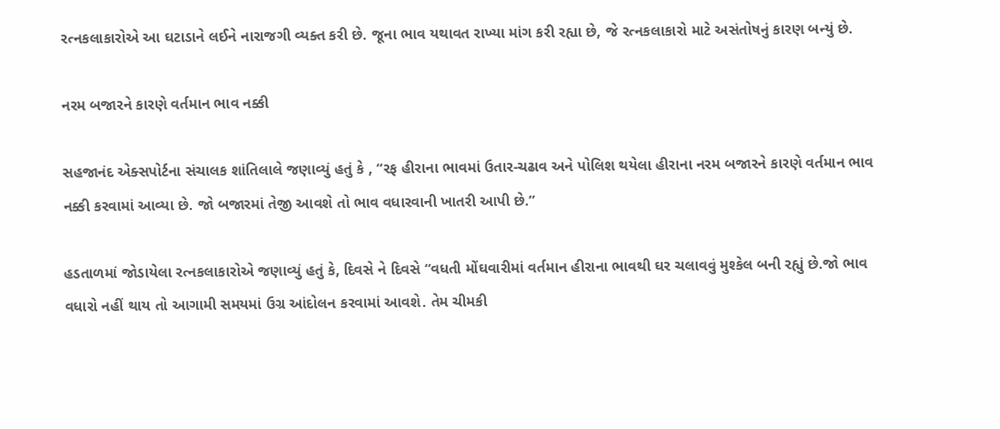રત્નકલાકારોએ આ ઘટાડાને લઈને નારાજગી વ્યક્ત કરી છે. જૂના ભાવ યથાવત રાખ્યા માંગ કરી રહ્યા છે, જે રત્નકલાકારો માટે અસંતોષનું કારણ બન્યું છે.

નરમ બજારને કારણે વર્તમાન ભાવ નક્કી

સહજાનંદ એક્સપોર્ટના સંચાલક શાંતિલાલે જણાવ્યું હતું કે , “રફ હીરાના ભાવમાં ઉતાર-ચઢાવ અને પોલિશ થયેલા હીરાના નરમ બજારને કારણે વર્તમાન ભાવ નક્કી કરવામાં આવ્યા છે. જો બજારમાં તેજી આવશે તો ભાવ વધારવાની ખાતરી આપી છે.”

હડતાળમાં જોડાયેલા રત્નકલાકારોએ જણાવ્યું હતું કે, દિવસે ને દિવસે “વધતી મોંઘવારીમાં વર્તમાન હીરાના ભાવથી ઘર ચલાવવું મુશ્કેલ બની રહ્યું છે.જો ભાવ વધારો નહીં થાય તો આગામી સમયમાં ઉગ્ર આંદોલન કરવામાં આવશે. તેમ ચીમકી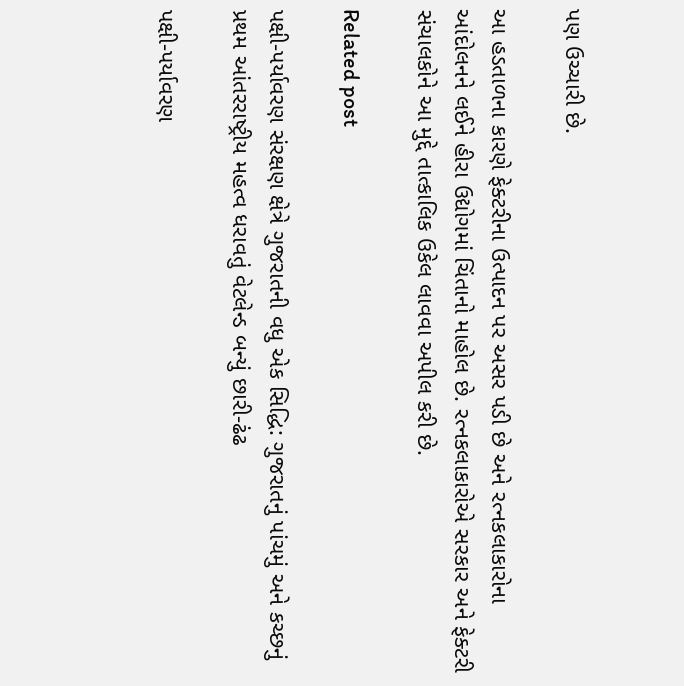પણ ઉચ્ચારી છે.

આ હડતાળના કારણે ફેક્ટરીના ઉત્પાદન પર અસર પડી છે અને રત્નકલાકારોના આંદોલનને લઈને હીરા ઉદ્યોગમાં ચિંતાનો માહોલ છે. રત્નકલાકારોએ સરકાર અને ફેક્ટરી સંચાલકોને આ મુદ્દે તાત્કાલિક ઉકેલ લાવવા અપીલ કરી છે.

Related post

પક્ષી-પર્યાવરણ સંરક્ષણ ક્ષેત્રે ગુજરાતની વધુ એક સિદ્ધિ: ગુજરાતનું પાંચમું અને કચ્છનું પ્રથમ આંતરરાષ્ટ્રીય મહત્વ ધરાવતું વેટલેન્ડ બન્યું છારી-ઢંઢ

પક્ષી-પર્યાવરણ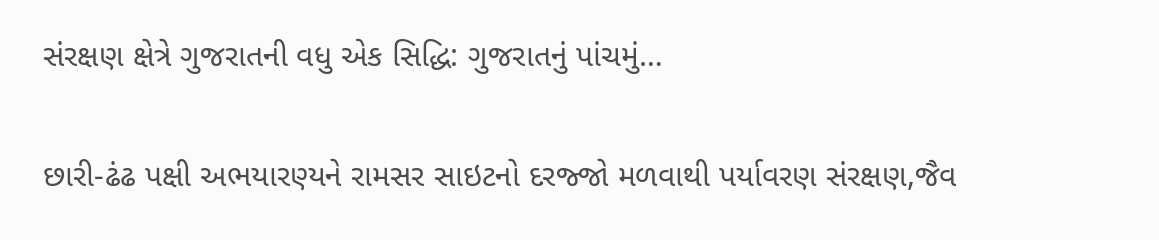સંરક્ષણ ક્ષેત્રે ગુજરાતની વધુ એક સિદ્ધિ: ગુજરાતનું પાંચમું…

છારી-ઢંઢ પક્ષી અભયારણ્યને રામસર સાઇટનો દરજ્જો મળવાથી પર્યાવરણ સંરક્ષણ,જૈવ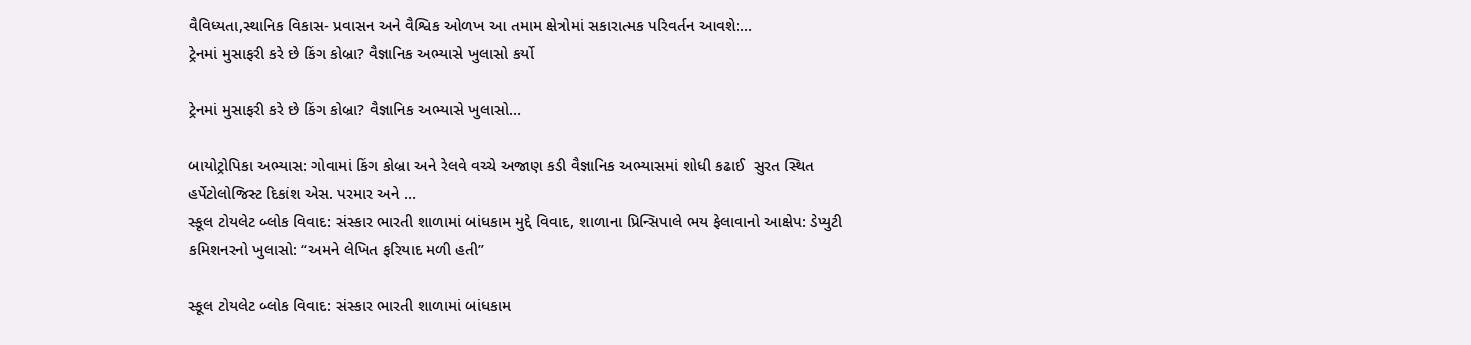વૈવિધ્યતા,સ્થાનિક વિકાસ- પ્રવાસન અને વૈશ્વિક ઓળખ આ તમામ ક્ષેત્રોમાં સકારાત્મક પરિવર્તન આવશે:…
ટ્રેનમાં મુસાફરી કરે છે કિંગ કોબ્રા? વૈજ્ઞાનિક અભ્યાસે ખુલાસો કર્યો

ટ્રેનમાં મુસાફરી કરે છે કિંગ કોબ્રા? વૈજ્ઞાનિક અભ્યાસે ખુલાસો…

બાયોટ્રોપિકા અભ્યાસ: ગોવામાં કિંગ કોબ્રા અને રેલવે વચ્ચે અજાણ કડી વૈજ્ઞાનિક અભ્યાસમાં શોધી કઢાઈ  સુરત સ્થિત હર્પેટોલોજિસ્ટ દિકાંશ એસ. પરમાર અને …
સ્કૂલ ટોયલેટ બ્લોક વિવાદ: સંસ્કાર ભારતી શાળામાં બાંધકામ મુદ્દે વિવાદ, શાળાના પ્રિન્સિપાલે ભય ફેલાવાનો આક્ષેપ: ડેપ્યુટી કમિશનરનો ખુલાસો: “અમને લેખિત ફરિયાદ મળી હતી”

સ્કૂલ ટોયલેટ બ્લોક વિવાદ: સંસ્કાર ભારતી શાળામાં બાંધકામ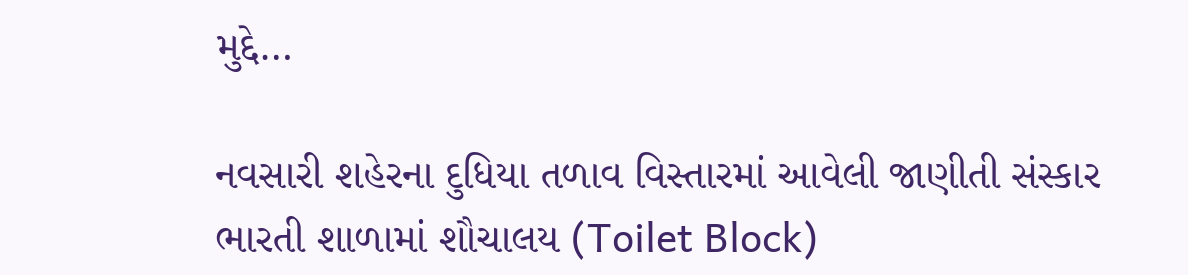મુદ્દે…

નવસારી શહેરના દુધિયા તળાવ વિસ્તારમાં આવેલી જાણીતી સંસ્કાર ભારતી શાળામાં શૌચાલય (Toilet Block)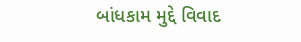બાંધકામ મુદ્દે વિવાદ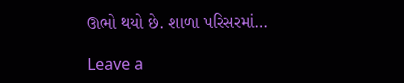ઊભો થયો છે. શાળા પરિસરમાં…

Leave a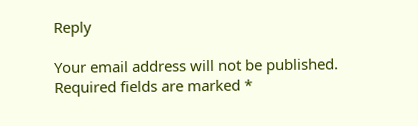Reply

Your email address will not be published. Required fields are marked *